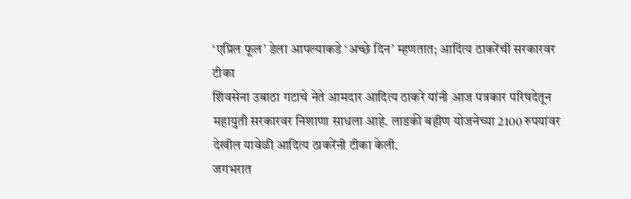‘एप्रिल फूल’ डेला आपल्याकडे ‘अच्छे दिन’ म्हणतात; आदित्य ठाकरेंची सरकारवर टीका
शिवसेना उबाठा गटाचे नेते आमदार आदित्य ठाकरे यांनी आज पत्रकार परिषदेतून महायुती सरकारवर निशाणा साधला आहे. लाडकी बहीण योजनेच्या 2100 रुपयांवर देखील यावेळी आदित्य ठाकरेंनी टीका केली.
जगभरात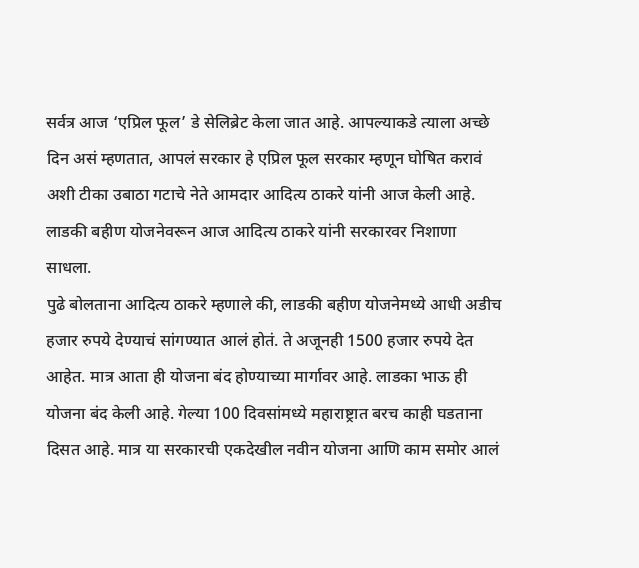सर्वत्र आज ‘एप्रिल फूल’ डे सेलिब्रेट केला जात आहे. आपल्याकडे त्याला अच्छे दिन असं म्हणतात, आपलं सरकार हे एप्रिल फूल सरकार म्हणून घोषित करावं अशी टीका उबाठा गटाचे नेते आमदार आदित्य ठाकरे यांनी आज केली आहे. लाडकी बहीण योजनेवरून आज आदित्य ठाकरे यांनी सरकारवर निशाणा साधला.
पुढे बोलताना आदित्य ठाकरे म्हणाले की, लाडकी बहीण योजनेमध्ये आधी अडीच हजार रुपये देण्याचं सांगण्यात आलं होतं. ते अजूनही 1500 हजार रुपये देत आहेत. मात्र आता ही योजना बंद होण्याच्या मार्गावर आहे. लाडका भाऊ ही योजना बंद केली आहे. गेल्या 100 दिवसांमध्ये महाराष्ट्रात बरच काही घडताना दिसत आहे. मात्र या सरकारची एकदेखील नवीन योजना आणि काम समोर आलं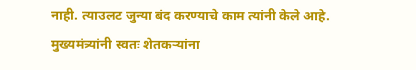नाही. त्याउलट जुन्या बंद करण्याचे काम त्यांनी केले आहे. मुख्यमंत्र्यांनी स्वतः शेतकऱ्यांना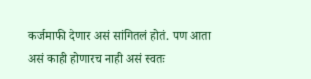कर्जमाफी देणार असं सांगितलं होतं. पण आता असं काही होणारच नाही असं स्वतः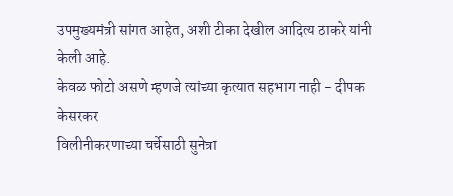उपमुख्यमंत्री सांगत आहेत, अशी टीका देखील आदित्य ठाकरे यांनी केली आहे.
केवळ फोटो असणे म्हणजे त्यांच्या कृत्यात सहभाग नाही - दीपक केसरकर
विलीनीकरणाच्या चर्चेसाठी सुनेत्रा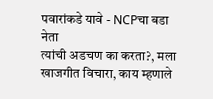पवारांकडे यावे - NCPचा बडा नेता
त्यांची अडचण का करता?, मला खाजगीत विचारा, काय म्हणाले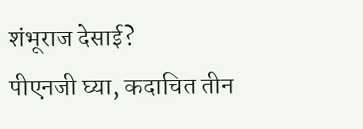शंभूराज देसाई?
पीएनजी घ्या, कदाचित तीन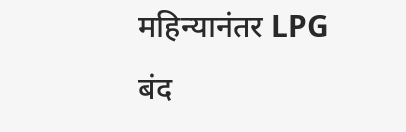महिन्यानंतर LPG बंद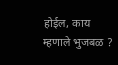होईल, काय म्हणाले भुजबळ ?